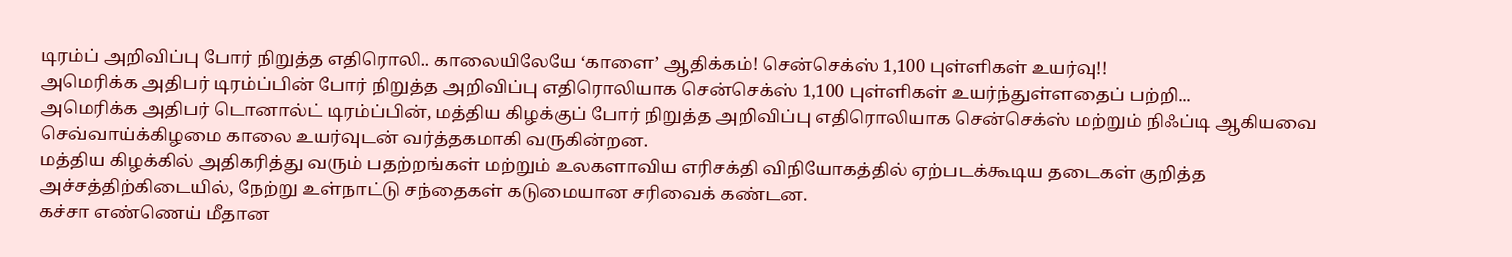டிரம்ப் அறிவிப்பு போர் நிறுத்த எதிரொலி.. காலையிலேயே ‘காளை’ ஆதிக்கம்! சென்செக்ஸ் 1,100 புள்ளிகள் உயர்வு!!
அமெரிக்க அதிபர் டிரம்ப்பின் போர் நிறுத்த அறிவிப்பு எதிரொலியாக சென்செக்ஸ் 1,100 புள்ளிகள் உயர்ந்துள்ளதைப் பற்றி...
அமெரிக்க அதிபர் டொனால்ட் டிரம்ப்பின், மத்திய கிழக்குப் போர் நிறுத்த அறிவிப்பு எதிரொலியாக சென்செக்ஸ் மற்றும் நிஃப்டி ஆகியவை செவ்வாய்க்கிழமை காலை உயர்வுடன் வர்த்தகமாகி வருகின்றன.
மத்திய கிழக்கில் அதிகரித்து வரும் பதற்றங்கள் மற்றும் உலகளாவிய எரிசக்தி விநியோகத்தில் ஏற்படக்கூடிய தடைகள் குறித்த அச்சத்திற்கிடையில், நேற்று உள்நாட்டு சந்தைகள் கடுமையான சரிவைக் கண்டன.
கச்சா எண்ணெய் மீதான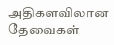அதிகளவிலான தேவைகள்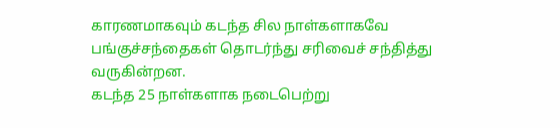காரணமாகவும் கடந்த சில நாள்களாகவே பங்குச்சந்தைகள் தொடர்ந்து சரிவைச் சந்தித்து வருகின்றன.
கடந்த 25 நாள்களாக நடைபெற்று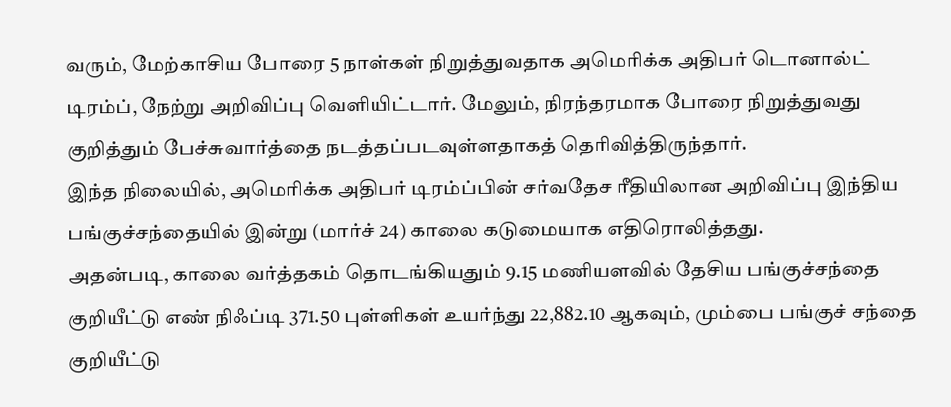வரும், மேற்காசிய போரை 5 நாள்கள் நிறுத்துவதாக அமெரிக்க அதிபர் டொனால்ட் டிரம்ப், நேற்று அறிவிப்பு வெளியிட்டார். மேலும், நிரந்தரமாக போரை நிறுத்துவது குறித்தும் பேச்சுவார்த்தை நடத்தப்படவுள்ளதாகத் தெரிவித்திருந்தார்.
இந்த நிலையில், அமெரிக்க அதிபர் டிரம்ப்பின் சர்வதேச ரீதியிலான அறிவிப்பு இந்திய பங்குச்சந்தையில் இன்று (மார்ச் 24) காலை கடுமையாக எதிரொலித்தது.
அதன்படி, காலை வர்த்தகம் தொடங்கியதும் 9.15 மணியளவில் தேசிய பங்குச்சந்தை குறியீட்டு எண் நிஃப்டி 371.50 புள்ளிகள் உயர்ந்து 22,882.10 ஆகவும், மும்பை பங்குச் சந்தை குறியீட்டு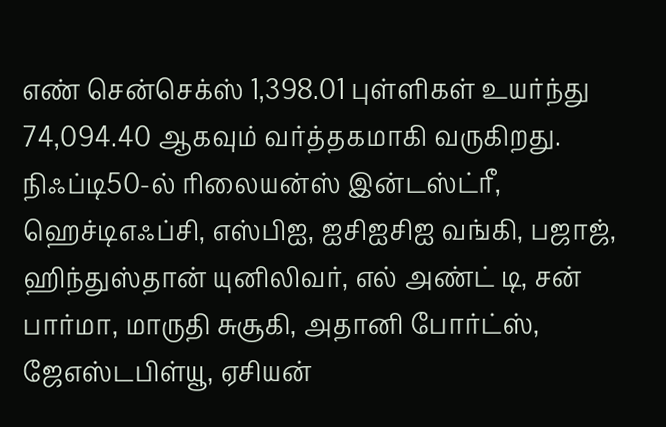எண் சென்செக்ஸ் 1,398.01 புள்ளிகள் உயர்ந்து 74,094.40 ஆகவும் வர்த்தகமாகி வருகிறது.
நிஃப்டி50-ல் ரிலையன்ஸ் இன்டஸ்ட்ரீ, ஹெச்டிஎஃப்சி, எஸ்பிஐ, ஐசிஐசிஐ வங்கி, பஜாஜ், ஹிந்துஸ்தான் யுனிலிவர், எல் அண்ட் டி, சன் பார்மா, மாருதி சுசூகி, அதானி போர்ட்ஸ், ஜேஎஸ்டபிள்யூ, ஏசியன்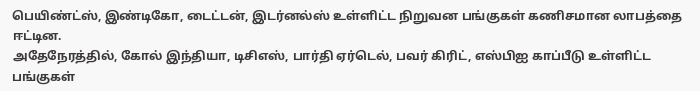பெயிண்ட்ஸ், இண்டிகோ, டைட்டன், இடர்னல்ஸ் உள்ளிட்ட நிறுவன பங்குகள் கணிசமான லாபத்தை ஈட்டின.
அதேநேரத்தில், கோல் இந்தியா, டிசிஎஸ், பார்தி ஏர்டெல், பவர் கிரிட், எஸ்பிஐ காப்பீடு உள்ளிட்ட பங்குகள்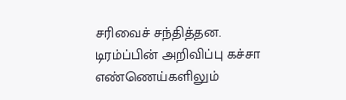சரிவைச் சந்தித்தன.
டிரம்ப்பின் அறிவிப்பு கச்சா எண்ணெய்களிலும்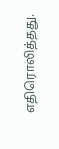எதிரொலித்தது.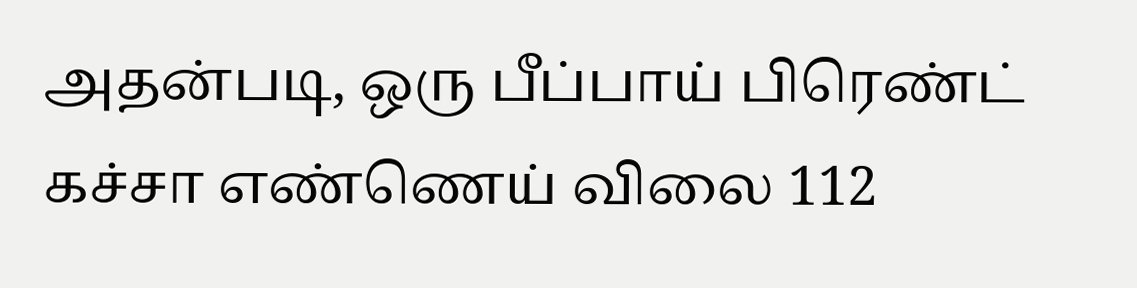அதன்படி, ஒரு பீப்பாய் பிரெண்ட் கச்சா எண்ணெய் விலை 112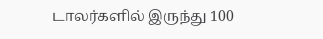டாலர்களில் இருந்து 100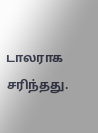டாலராக சரிந்தது.